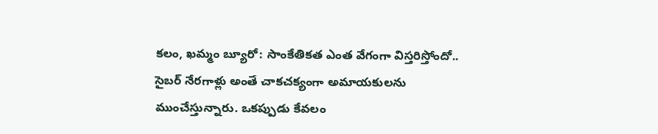కలం, ఖమ్మం బ్యూరో: సాంకేతికత ఎంత వేగంగా విస్తరిస్తోందో.. సైబర్ నేరగాళ్లు అంతే చాకచక్యంగా అమాయకులను ముంచేస్తున్నారు. ఒకప్పుడు కేవలం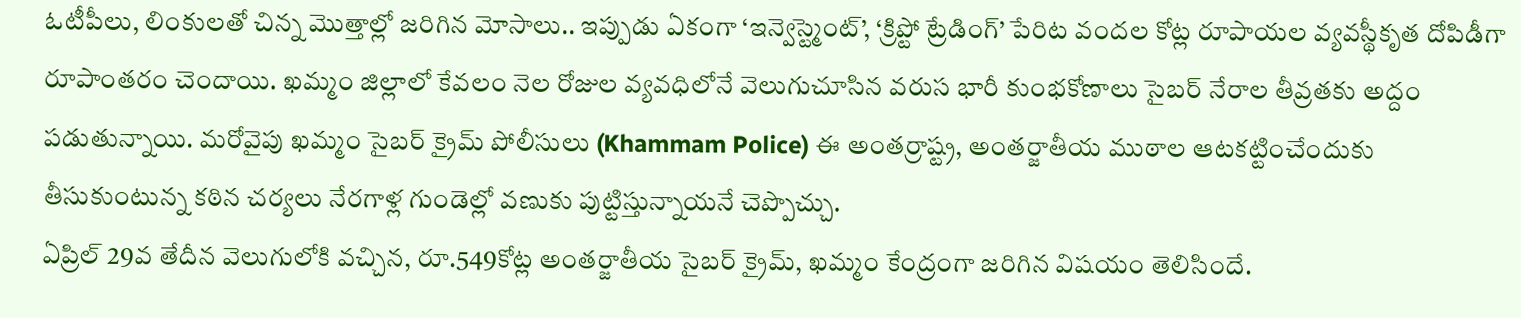ఓటీపీలు, లింకులతో చిన్న మొత్తాల్లో జరిగిన మోసాలు.. ఇప్పుడు ఏకంగా ‘ఇన్వెస్ట్మెంట్’, ‘క్రిప్టో ట్రేడింగ్’ పేరిట వందల కోట్ల రూపాయల వ్యవస్థీకృత దోపిడీగా రూపాంతరం చెందాయి. ఖమ్మం జిల్లాలో కేవలం నెల రోజుల వ్యవధిలోనే వెలుగుచూసిన వరుస భారీ కుంభకోణాలు సైబర్ నేరాల తీవ్రతకు అద్దం పడుతున్నాయి. మరోవైపు ఖమ్మం సైబర్ క్రైమ్ పోలీసులు (Khammam Police) ఈ అంతర్రాష్ట్ర, అంతర్జాతీయ ముఠాల ఆటకట్టించేందుకు తీసుకుంటున్న కఠిన చర్యలు నేరగాళ్ల గుండెల్లో వణుకు పుట్టిస్తున్నాయనే చెప్పొచ్చు.
ఏప్రిల్ 29వ తేదీన వెలుగులోకి వచ్చిన, రూ.549కోట్ల అంతర్జాతీయ సైబర్ క్రైమ్, ఖమ్మం కేంద్రంగా జరిగిన విషయం తెలిసిందే.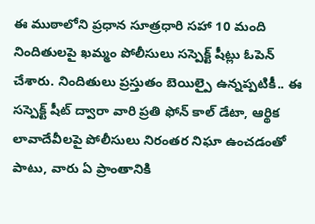ఈ ముఠాలోని ప్రధాన సూత్రధారి సహా 10 మంది నిందితులపై ఖమ్మం పోలీసులు సస్పెక్ట్ షీట్లు ఓపెన్ చేశారు. నిందితులు ప్రస్తుతం బెయిల్పై ఉన్నప్పటికీ.. ఈ సస్పెక్ట్ షీట్ ద్వారా వారి ప్రతి ఫోన్ కాల్ డేటా, ఆర్థిక లావాదేవీలపై పోలీసులు నిరంతర నిఘా ఉంచడంతో పాటు, వారు ఏ ప్రాంతానికి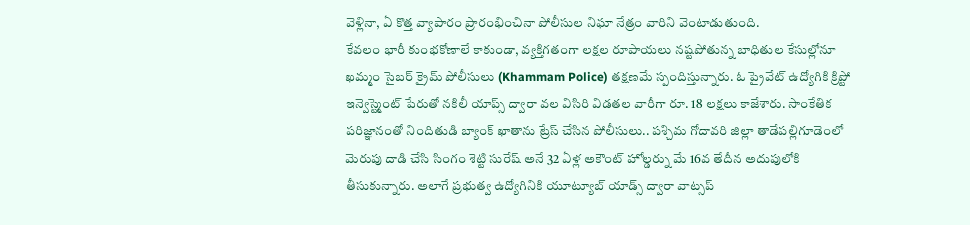వెళ్లినా, ఏ కొత్త వ్యాపారం ప్రారంభించినా పోలీసుల నిఘా నేత్రం వారిని వెంటాడుతుంది.
కేవలం భారీ కుంభకోణాలే కాకుండా, వ్యక్తిగతంగా లక్షల రూపాయలు నష్టపోతున్న బాధితుల కేసుల్లోనూ ఖమ్మం సైబర్ క్రైమ్ పోలీసులు (Khammam Police) తక్షణమే స్పందిస్తున్నారు. ఓ ప్రైవేట్ ఉద్యోగికి క్రిప్టో ఇన్వెస్ట్మెంట్ పేరుతో నకిలీ యాప్స్ ద్వారా వల విసిరి విడతల వారీగా రూ. 18 లక్షలు కాజేశారు. సాంకేతిక పరిజ్ఞానంతో నిందితుడి బ్యాంక్ ఖాతాను ట్రేస్ చేసిన పోలీసులు.. పశ్చిమ గోదావరి జిల్లా తాడేపల్లిగూడెంలో మెరుపు దాడి చేసి సింగం శెట్టి సురేష్ అనే 32 ఏళ్ల అకౌంట్ హోల్డర్ను మే 16వ తేదీన అదుపులోకి తీసుకున్నారు. అలాగే ప్రభుత్వ ఉద్యోగినికి యూట్యూబ్ యాడ్స్ ద్వారా వాట్సప్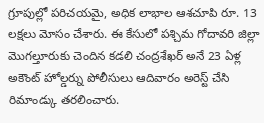గ్రూపుల్లో పరిచయమై, అధిక లాభాల ఆశచూపి రూ. 13 లక్షలు మోసం చేశారు. ఈ కేసులో పశ్చిమ గోదావరి జిల్లా మొగల్తూరుకు చెందిన కడలి చంద్రశేఖర్ అనే 23 ఏళ్ల అకౌంట్ హోల్డర్ను పోలీసులు ఆదివారం అరెస్ట్ చేసి రిమాండ్కు తరలించారు.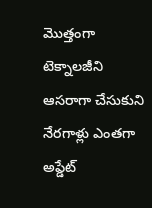మొత్తంగా టెక్నాలజీని ఆసరాగా చేసుకుని నేరగాళ్లు ఎంతగా అప్డేట్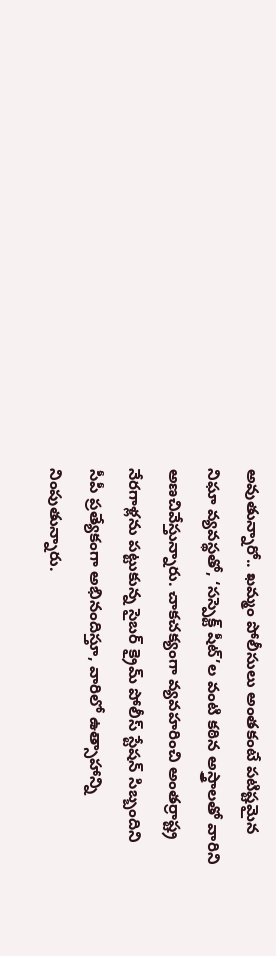అవుతున్నారో.. ఖమ్మం పోలీసులు అంతకంటే పటిష్టమైన నిఘా వ్యవస్థతో, ‘సస్పెక్ట్ షీట్’ల వంటి కఠిన అస్త్రాలతో వారిని అణచివేస్తున్నారు. చాకచక్యంగా వ్యవహరించి అంతర్రాష్ట్ర నేరగాళ్లను పట్టుకున్న సైబర్ క్రైమ్ పోలీస్ స్టేషన్ సిబ్బందిని సీపీ ప్రత్యేకంగా అభినందిస్తూ, వారిలో ఉత్సాహాన్ని నింపుతున్నారు.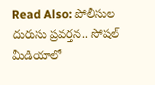Read Also: పోలీసుల దురుసు ప్రవర్తన.. సోషల్ మీడియాలో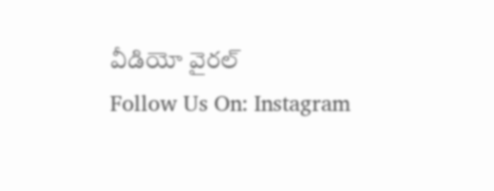వీడియో వైరల్
Follow Us On: Instagram